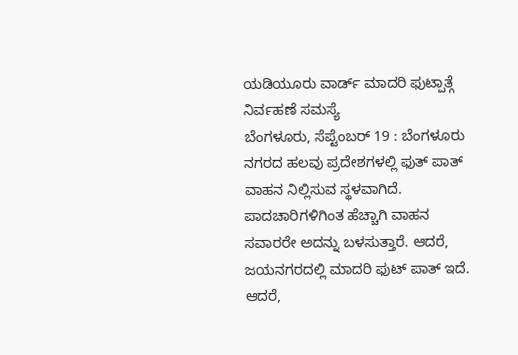ಯಡಿಯೂರು ವಾರ್ಡ್ ಮಾದರಿ ಫುಟ್ಪಾತ್ಗೆ ನಿರ್ವಹಣೆ ಸಮಸ್ಯೆ
ಬೆಂಗಳೂರು, ಸೆಪ್ಟೆಂಬರ್ 19 : ಬೆಂಗಳೂರು ನಗರದ ಹಲವು ಪ್ರದೇಶಗಳಲ್ಲಿ ಫುತ್ ಪಾತ್ ವಾಹನ ನಿಲ್ಲಿಸುವ ಸ್ಥಳವಾಗಿದೆ. ಪಾದಚಾರಿಗಳಿಗಿಂತ ಹೆಚ್ಚಾಗಿ ವಾಹನ ಸವಾರರೇ ಅದನ್ನು ಬಳಸುತ್ತಾರೆ. ಆದರೆ, ಜಯನಗರದಲ್ಲಿ ಮಾದರಿ ಫುಟ್ ಪಾತ್ ಇದೆ. ಆದರೆ,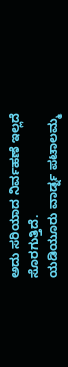ಅದು ಸರಿಯಾದ ನಿರ್ವಹಣೆ ಇಲ್ಲದೆ ಸೊರಗುತ್ತಿದೆ.
ಯಡಿಯೂರು ವಾರ್ಡ್ನ ಪಟಾಲಮ್ಮ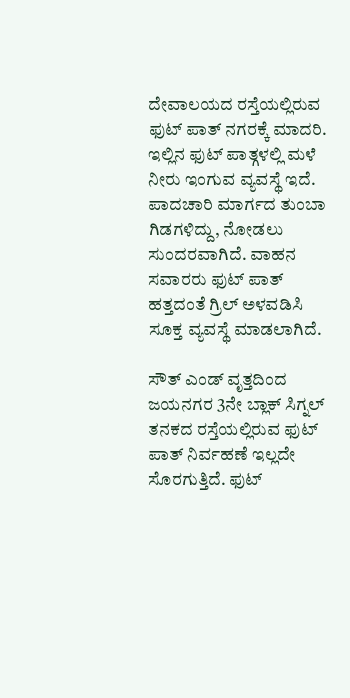ದೇವಾಲಯದ ರಸ್ತೆಯಲ್ಲಿರುವ ಫುಟ್ ಪಾತ್ ನಗರಕ್ಕೆ ಮಾದರಿ. ಇಲ್ಲಿನ ಫುಟ್ ಪಾತ್ಗಳಲ್ಲಿ ಮಳೆ ನೀರು ಇಂಗುವ ವ್ಯವಸ್ಥೆ ಇದೆ. ಪಾದಚಾರಿ ಮಾರ್ಗದ ತುಂಬಾ ಗಿಡಗಳಿದ್ದು, ನೋಡಲು ಸುಂದರವಾಗಿದೆ. ವಾಹನ ಸವಾರರು ಫುಟ್ ಪಾತ್ ಹತ್ತದಂತೆ ಗ್ರಿಲ್ ಅಳವಡಿಸಿ ಸೂಕ್ತ ವ್ಯವಸ್ಥೆ ಮಾಡಲಾಗಿದೆ.

ಸೌತ್ ಎಂಡ್ ವೃತ್ತದಿಂದ ಜಯನಗರ 3ನೇ ಬ್ಲಾಕ್ ಸಿಗ್ನಲ್ ತನಕದ ರಸ್ತೆಯಲ್ಲಿರುವ ಫುಟ್ ಪಾತ್ ನಿರ್ವಹಣೆ ಇಲ್ಲದೇ ಸೊರಗುತ್ತಿದೆ. ಫುಟ್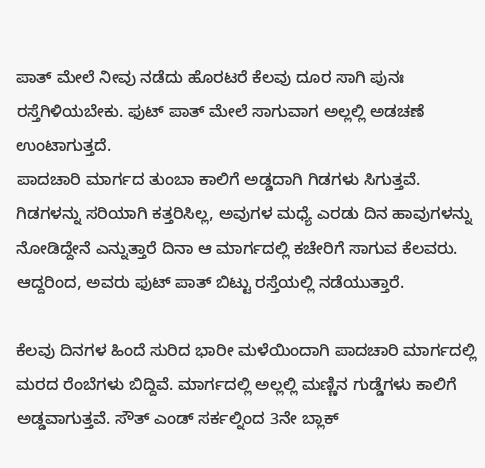ಪಾತ್ ಮೇಲೆ ನೀವು ನಡೆದು ಹೊರಟರೆ ಕೆಲವು ದೂರ ಸಾಗಿ ಪುನಃ ರಸ್ತೆಗಿಳಿಯಬೇಕು. ಫುಟ್ ಪಾತ್ ಮೇಲೆ ಸಾಗುವಾಗ ಅಲ್ಲಲ್ಲಿ ಅಡಚಣೆ ಉಂಟಾಗುತ್ತದೆ.
ಪಾದಚಾರಿ ಮಾರ್ಗದ ತುಂಬಾ ಕಾಲಿಗೆ ಅಡ್ಡದಾಗಿ ಗಿಡಗಳು ಸಿಗುತ್ತವೆ. ಗಿಡಗಳನ್ನು ಸರಿಯಾಗಿ ಕತ್ತರಿಸಿಲ್ಲ, ಅವುಗಳ ಮಧ್ಯೆ ಎರಡು ದಿನ ಹಾವುಗಳನ್ನು ನೋಡಿದ್ದೇನೆ ಎನ್ನುತ್ತಾರೆ ದಿನಾ ಆ ಮಾರ್ಗದಲ್ಲಿ ಕಚೇರಿಗೆ ಸಾಗುವ ಕೆಲವರು. ಆದ್ದರಿಂದ, ಅವರು ಫುಟ್ ಪಾತ್ ಬಿಟ್ಟು ರಸ್ತೆಯಲ್ಲಿ ನಡೆಯುತ್ತಾರೆ.

ಕೆಲವು ದಿನಗಳ ಹಿಂದೆ ಸುರಿದ ಭಾರೀ ಮಳೆಯಿಂದಾಗಿ ಪಾದಚಾರಿ ಮಾರ್ಗದಲ್ಲಿ ಮರದ ರೆಂಬೆಗಳು ಬಿದ್ದಿವೆ. ಮಾರ್ಗದಲ್ಲಿ ಅಲ್ಲಲ್ಲಿ ಮಣ್ಣಿನ ಗುಡ್ಡೆಗಳು ಕಾಲಿಗೆ ಅಡ್ಡವಾಗುತ್ತವೆ. ಸೌತ್ ಎಂಡ್ ಸರ್ಕಲ್ನಿಂದ 3ನೇ ಬ್ಲಾಕ್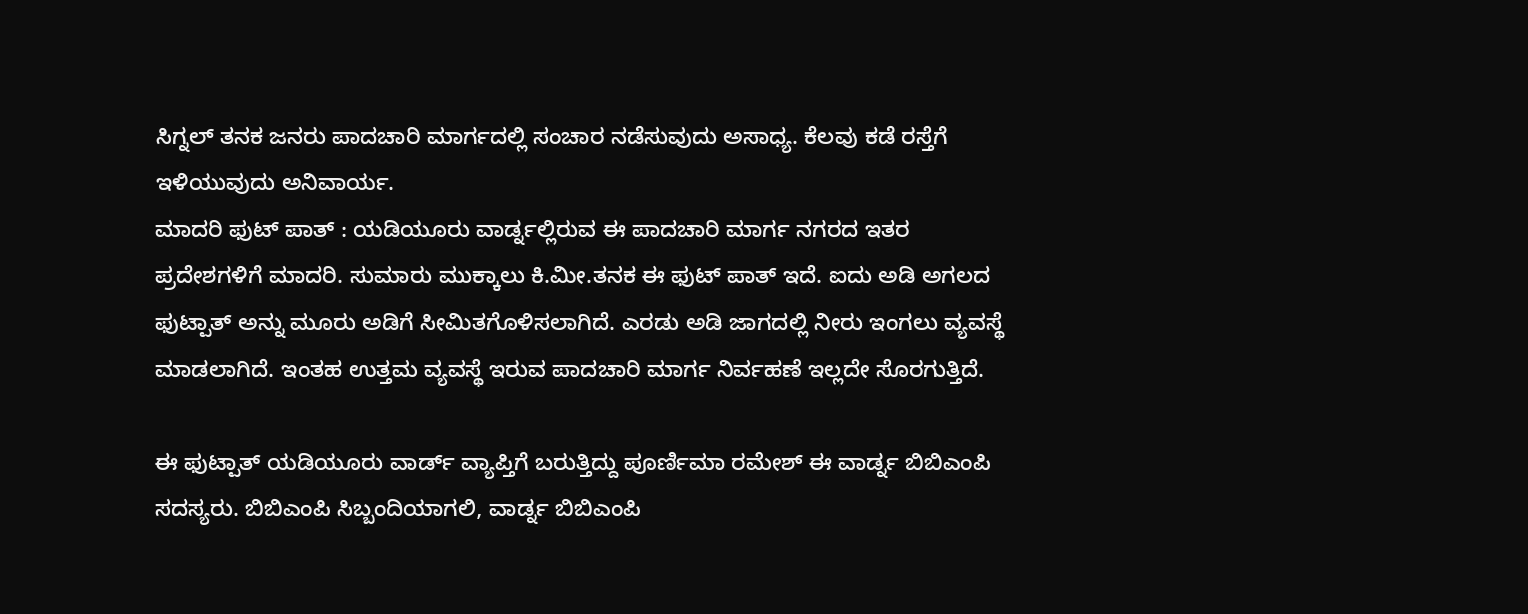ಸಿಗ್ನಲ್ ತನಕ ಜನರು ಪಾದಚಾರಿ ಮಾರ್ಗದಲ್ಲಿ ಸಂಚಾರ ನಡೆಸುವುದು ಅಸಾಧ್ಯ. ಕೆಲವು ಕಡೆ ರಸ್ತೆಗೆ ಇಳಿಯುವುದು ಅನಿವಾರ್ಯ.
ಮಾದರಿ ಫುಟ್ ಪಾತ್ : ಯಡಿಯೂರು ವಾರ್ಡ್ನಲ್ಲಿರುವ ಈ ಪಾದಚಾರಿ ಮಾರ್ಗ ನಗರದ ಇತರ ಪ್ರದೇಶಗಳಿಗೆ ಮಾದರಿ. ಸುಮಾರು ಮುಕ್ಕಾಲು ಕಿ.ಮೀ.ತನಕ ಈ ಫುಟ್ ಪಾತ್ ಇದೆ. ಐದು ಅಡಿ ಅಗಲದ ಫುಟ್ಪಾತ್ ಅನ್ನು ಮೂರು ಅಡಿಗೆ ಸೀಮಿತಗೊಳಿಸಲಾಗಿದೆ. ಎರಡು ಅಡಿ ಜಾಗದಲ್ಲಿ ನೀರು ಇಂಗಲು ವ್ಯವಸ್ಥೆ ಮಾಡಲಾಗಿದೆ. ಇಂತಹ ಉತ್ತಮ ವ್ಯವಸ್ಥೆ ಇರುವ ಪಾದಚಾರಿ ಮಾರ್ಗ ನಿರ್ವಹಣೆ ಇಲ್ಲದೇ ಸೊರಗುತ್ತಿದೆ.

ಈ ಫುಟ್ಪಾತ್ ಯಡಿಯೂರು ವಾರ್ಡ್ ವ್ಯಾಪ್ತಿಗೆ ಬರುತ್ತಿದ್ದು ಪೂರ್ಣಿಮಾ ರಮೇಶ್ ಈ ವಾರ್ಡ್ನ ಬಿಬಿಎಂಪಿ ಸದಸ್ಯರು. ಬಿಬಿಎಂಪಿ ಸಿಬ್ಬಂದಿಯಾಗಲಿ, ವಾರ್ಡ್ನ ಬಿಬಿಎಂಪಿ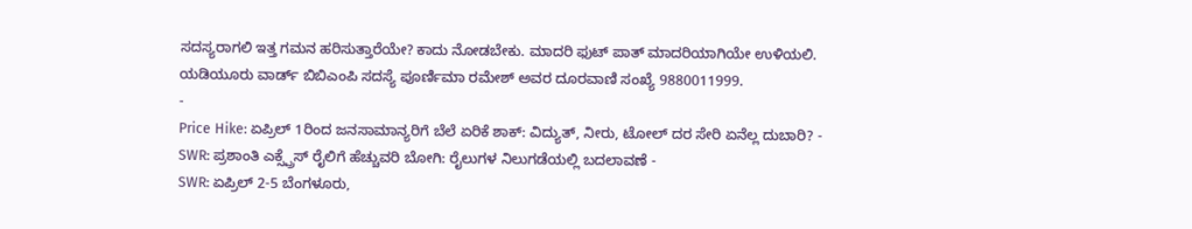ಸದಸ್ಯರಾಗಲಿ ಇತ್ತ ಗಮನ ಹರಿಸುತ್ತಾರೆಯೇ? ಕಾದು ನೋಡಬೇಕು. ಮಾದರಿ ಫುಟ್ ಪಾತ್ ಮಾದರಿಯಾಗಿಯೇ ಉಳಿಯಲಿ.
ಯಡಿಯೂರು ವಾರ್ಡ್ ಬಿಬಿಎಂಪಿ ಸದಸ್ಯೆ ಪೂರ್ಣಿಮಾ ರಮೇಶ್ ಅವರ ದೂರವಾಣಿ ಸಂಖ್ಯೆ 9880011999.
-
Price Hike: ಏಪ್ರಿಲ್ 1ರಿಂದ ಜನಸಾಮಾನ್ಯರಿಗೆ ಬೆಲೆ ಏರಿಕೆ ಶಾಕ್: ವಿದ್ಯುತ್, ನೀರು, ಟೋಲ್ ದರ ಸೇರಿ ಏನೆಲ್ಲ ದುಬಾರಿ? -
SWR: ಪ್ರಶಾಂತಿ ಎಕ್ಸ್ಪ್ರೆಸ್ ರೈಲಿಗೆ ಹೆಚ್ಚುವರಿ ಬೋಗಿ: ರೈಲುಗಳ ನಿಲುಗಡೆಯಲ್ಲಿ ಬದಲಾವಣೆ -
SWR: ಏಪ್ರಿಲ್ 2-5 ಬೆಂಗಳೂರು,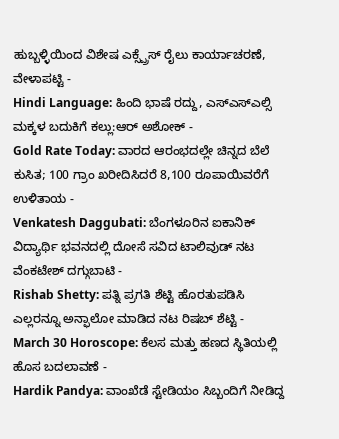ಹುಬ್ಬಳ್ಳಿಯಿಂದ ವಿಶೇಷ ಎಕ್ಸ್ಪ್ರೆಸ್ ರೈಲು ಕಾರ್ಯಾಚರಣೆ, ವೇಳಾಪಟ್ಟಿ -
Hindi Language: ಹಿಂದಿ ಭಾಷೆ ರದ್ದು, ಎಸ್ಎಸ್ಎಲ್ಸಿ ಮಕ್ಕಳ ಬದುಕಿಗೆ ಕಲ್ಲು:ಆರ್ ಅಶೋಕ್ -
Gold Rate Today: ವಾರದ ಆರಂಭದಲ್ಲೇ ಚಿನ್ನದ ಬೆಲೆ ಕುಸಿತ; 100 ಗ್ರಾಂ ಖರೀದಿಸಿದರೆ 8,100 ರೂಪಾಯಿವರೆಗೆ ಉಳಿತಾಯ -
Venkatesh Daggubati: ಬೆಂಗಳೂರಿನ ಐಕಾನಿಕ್ ವಿದ್ಯಾರ್ಥಿ ಭವನದಲ್ಲಿ ದೋಸೆ ಸವಿದ ಟಾಲಿವುಡ್ ನಟ ವೆಂಕಟೇಶ್ ದಗ್ಗುಬಾಟಿ -
Rishab Shetty: ಪತ್ನಿ ಪ್ರಗತಿ ಶೆಟ್ಟಿ ಹೊರತುಪಡಿಸಿ ಎಲ್ಲರನ್ನೂ ಅನ್ಫಾಲೋ ಮಾಡಿದ ನಟ ರಿಷಬ್ ಶೆಟ್ಟಿ -
March 30 Horoscope: ಕೆಲಸ ಮತ್ತು ಹಣದ ಸ್ಥಿತಿಯಲ್ಲಿ ಹೊಸ ಬದಲಾವಣೆ -
Hardik Pandya: ವಾಂಖೆಡೆ ಸ್ಟೇಡಿಯಂ ಸಿಬ್ಬಂದಿಗೆ ನೀಡಿದ್ದ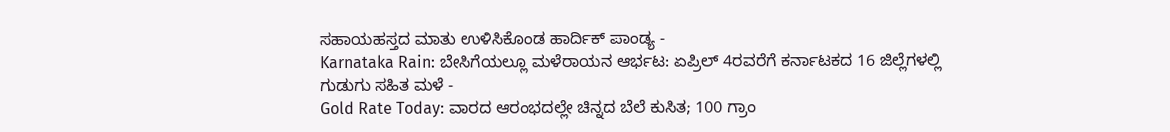ಸಹಾಯಹಸ್ತದ ಮಾತು ಉಳಿಸಿಕೊಂಡ ಹಾರ್ದಿಕ್ ಪಾಂಡ್ಯ -
Karnataka Rain: ಬೇಸಿಗೆಯಲ್ಲೂ ಮಳೆರಾಯನ ಆರ್ಭಟ: ಏಪ್ರಿಲ್ 4ರವರೆಗೆ ಕರ್ನಾಟಕದ 16 ಜಿಲ್ಲೆಗಳಲ್ಲಿ ಗುಡುಗು ಸಹಿತ ಮಳೆ -
Gold Rate Today: ವಾರದ ಆರಂಭದಲ್ಲೇ ಚಿನ್ನದ ಬೆಲೆ ಕುಸಿತ; 100 ಗ್ರಾಂ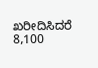ಖರೀದಿಸಿದರೆ 8,100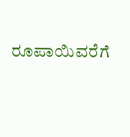ರೂಪಾಯಿವರೆಗೆ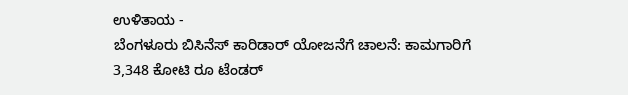ಉಳಿತಾಯ -
ಬೆಂಗಳೂರು ಬಿಸಿನೆಸ್ ಕಾರಿಡಾರ್ ಯೋಜನೆಗೆ ಚಾಲನೆ: ಕಾಮಗಾರಿಗೆ 3,348 ಕೋಟಿ ರೂ ಟೆಂಡರ್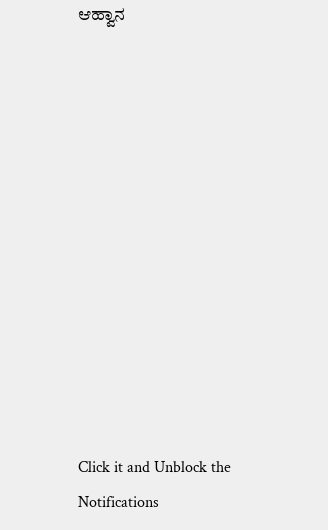ಆಹ್ವಾನ












Click it and Unblock the Notifications